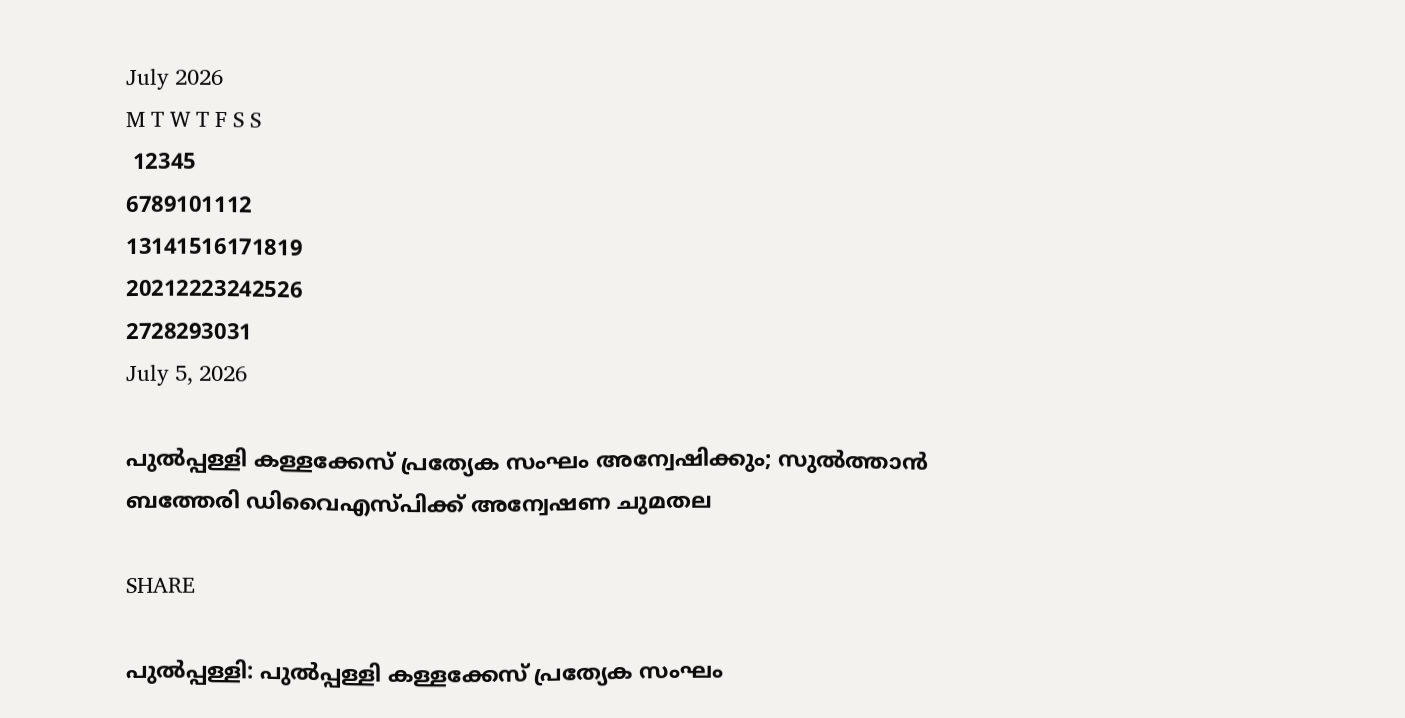July 2026
M T W T F S S
 12345
6789101112
13141516171819
20212223242526
2728293031
July 5, 2026

പുല്‍പ്പള്ളി കള്ളക്കേസ് പ്രത്യേക സംഘം അന്വേഷിക്കും; സുല്‍ത്താന്‍ ബത്തേരി ഡിവൈഎസ്പിക്ക് അന്വേഷണ ചുമതല

SHARE

പുല്‍പ്പള്ളി: പുല്‍പ്പള്ളി കള്ളക്കേസ് പ്രത്യേക സംഘം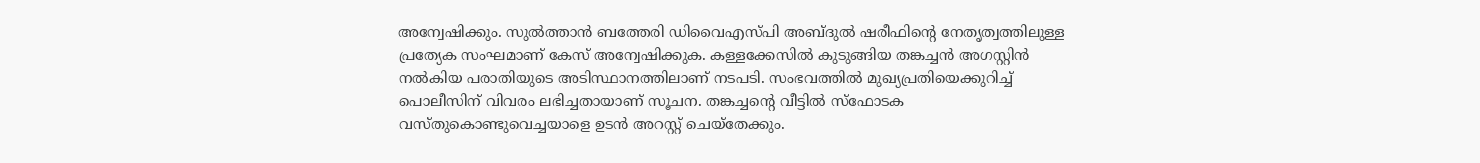അന്വേഷിക്കും. സുല്‍ത്താന്‍ ബത്തേരി ഡിവൈഎസ്പി അബ്ദുല്‍ ഷരീഫിന്റെ നേതൃത്വത്തിലുള്ള പ്രത്യേക സംഘമാണ് കേസ് അന്വേഷിക്കുക. കള്ളക്കേസില്‍ കുടുങ്ങിയ തങ്കച്ചന്‍ അഗസ്റ്റിന്‍ നല്‍കിയ പരാതിയുടെ അടിസ്ഥാനത്തിലാണ് നടപടി. സംഭവത്തില്‍ മുഖ്യപ്രതിയെക്കുറിച്ച് പൊലീസിന് വിവരം ലഭിച്ചതായാണ് സൂചന. തങ്കച്ചന്റെ വീട്ടില്‍ സ്ഫോടക വസ്തുകൊണ്ടുവെച്ചയാളെ ഉടന്‍ അറസ്റ്റ് ചെയ്‌തേക്കും.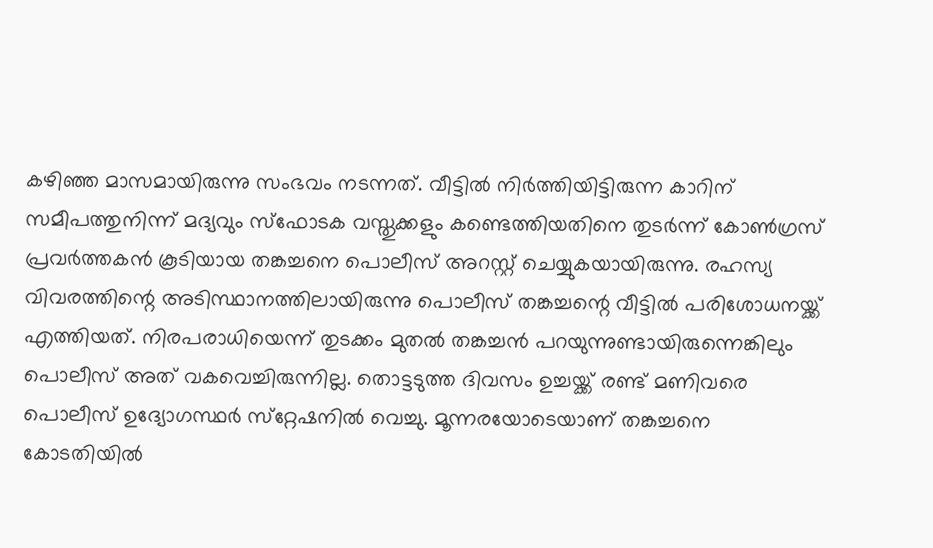കഴിഞ്ഞ മാസമായിരുന്നു സംഭവം നടന്നത്. വീട്ടില്‍ നിര്‍ത്തിയിട്ടിരുന്ന കാറിന് സമീപത്തുനിന്ന് മദ്യവും സ്‌ഫോടക വസ്തുക്കളും കണ്ടെത്തിയതിനെ തുടര്‍ന്ന് കോണ്‍ഗ്രസ് പ്രവര്‍ത്തകന്‍ കൂടിയായ തങ്കച്ചനെ പൊലീസ് അറസ്റ്റ് ചെയ്യുകയായിരുന്നു. രഹസ്യ വിവരത്തിന്റെ അടിസ്ഥാനത്തിലായിരുന്നു പൊലീസ് തങ്കച്ചന്റെ വീട്ടില്‍ പരിശോധനയ്ക്ക് എത്തിയത്. നിരപരാധിയെന്ന് തുടക്കം മുതല്‍ തങ്കച്ചന്‍ പറയുന്നുണ്ടായിരുന്നെങ്കിലും പൊലീസ് അത് വകവെച്ചിരുന്നില്ല. തൊട്ടടുത്ത ദിവസം ഉച്ചയ്ക്ക് രണ്ട് മണിവരെ പൊലീസ് ഉദ്യോഗസ്ഥര്‍ സ്‌റ്റേഷനില്‍ വെച്ചു. മൂന്നരയോടെയാണ് തങ്കച്ചനെ കോടതിയില്‍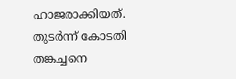ഹാജരാക്കിയത്. തുടര്‍ന്ന് കോടതി തങ്കച്ചനെ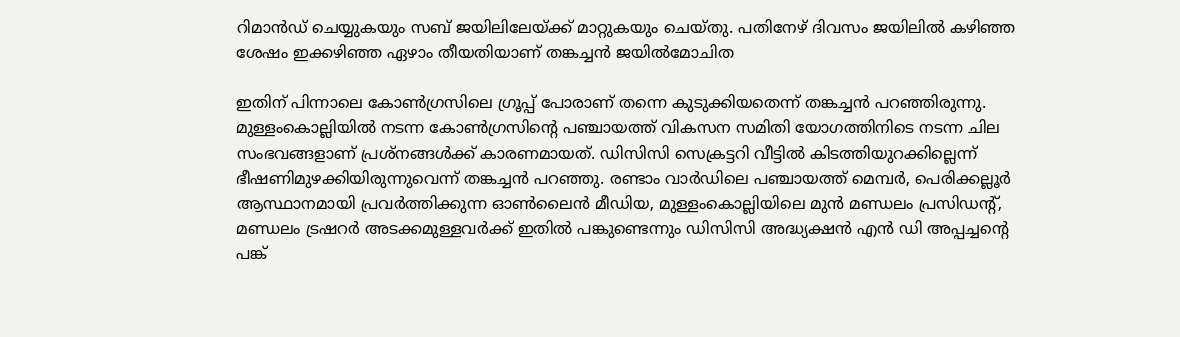റിമാന്‍ഡ് ചെയ്യുകയും സബ് ജയിലിലേയ്ക്ക് മാറ്റുകയും ചെയ്തു. പതിനേഴ് ദിവസം ജയിലില്‍ കഴിഞ്ഞ ശേഷം ഇക്കഴിഞ്ഞ ഏഴാം തീയതിയാണ് തങ്കച്ചന്‍ ജയില്‍മോചിത

ഇതിന് പിന്നാലെ കോണ്‍ഗ്രസിലെ ഗ്രൂപ്പ് പോരാണ് തന്നെ കുടുക്കിയതെന്ന് തങ്കച്ചന്‍ പറഞ്ഞിരുന്നു. മുള്ളംകൊല്ലിയില്‍ നടന്ന കോണ്‍ഗ്രസിന്റെ പഞ്ചായത്ത് വികസന സമിതി യോഗത്തിനിടെ നടന്ന ചില സംഭവങ്ങളാണ് പ്രശ്‌നങ്ങള്‍ക്ക് കാരണമായത്. ഡിസിസി സെക്രട്ടറി വീട്ടില്‍ കിടത്തിയുറക്കില്ലെന്ന് ഭീഷണിമുഴക്കിയിരുന്നുവെന്ന് തങ്കച്ചന്‍ പറഞ്ഞു. രണ്ടാം വാര്‍ഡിലെ പഞ്ചായത്ത് മെമ്പര്‍, പെരിക്കല്ലൂര്‍ ആസ്ഥാനമായി പ്രവര്‍ത്തിക്കുന്ന ഓണ്‍ലൈന്‍ മീഡിയ, മുള്ളംകൊല്ലിയിലെ മുന്‍ മണ്ഡലം പ്രസിഡന്റ്, മണ്ഡലം ട്രഷറര്‍ അടക്കമുള്ളവര്‍ക്ക് ഇതില്‍ പങ്കുണ്ടെന്നും ഡിസിസി അദ്ധ്യക്ഷന്‍ എന്‍ ഡി അപ്പച്ചന്റെ പങ്ക്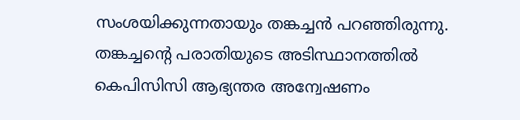സംശയിക്കുന്നതായും തങ്കച്ചന്‍ പറഞ്ഞിരുന്നു. തങ്കച്ചന്റെ പരാതിയുടെ അടിസ്ഥാനത്തില്‍ കെപിസിസി ആഭ്യന്തര അന്വേഷണം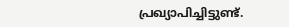പ്രഖ്യാപിച്ചിട്ടുണ്ട്.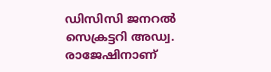ഡിസിസി ജനറല്‍ സെക്രട്ടറി അഡ്വ. രാജേഷിനാണ്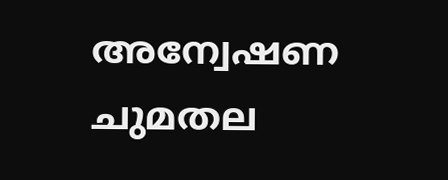അന്വേഷണ ചുമതല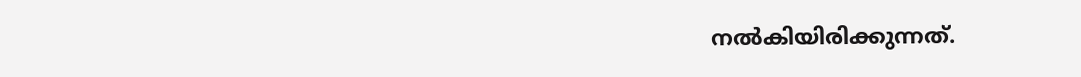നൽകിയിരിക്കുന്നത്.